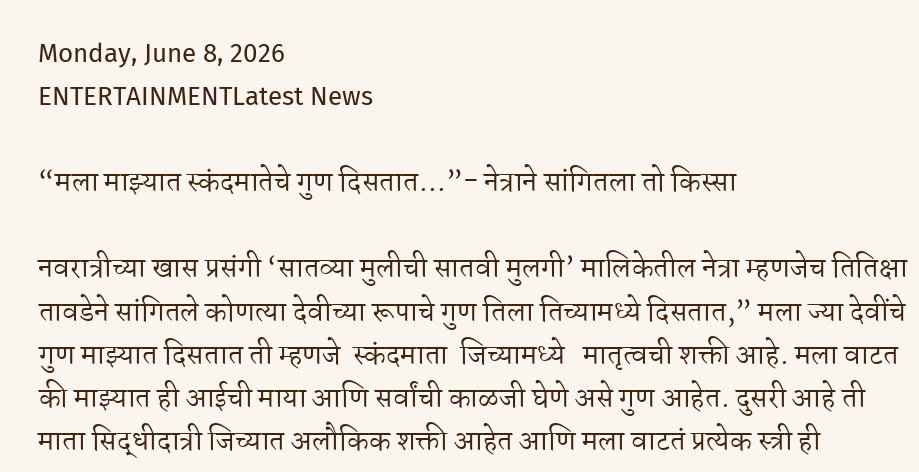Monday, June 8, 2026
ENTERTAINMENTLatest News

“मला माझ्यात स्कंदमातेचे गुण दिसतात…”- नेत्राने सांगितला तो किस्सा

नवरात्रीच्या खास प्रसंगी ‘सातव्या मुलीची सातवी मुलगी’ मालिकेतील नेत्रा म्हणजेच तितिक्षा तावडेने सांगितले कोणत्या देवीच्या रूपाचे गुण तिला तिच्यामध्ये दिसतात,” मला ज्या देवींचे गुण माझ्यात दिसतात ती म्हणजे  स्कंदमाता  जिच्यामध्ये   मातृत्वची शक्ती आहे. मला वाटत की माझ्यात ही आईची माया आणि सर्वांची काळजी घेणे असे गुण आहेत. दुसरी आहे ती माता सिद्धीदात्री जिच्यात अलौकिक शक्ती आहेत आणि मला वाटतं प्रत्येक स्त्री ही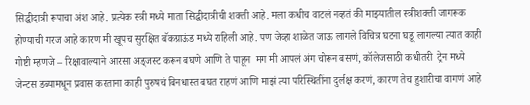सिद्धीदात्री रूपाचा अंश आहे. प्रत्येक स्त्री मध्ये माता सिद्धीदात्रीची शक्ती आहे. मला कधीच वाटलं नव्हतं की माझ्यातील स्त्रीशक्ती जागरूक होण्याची गरज आहे कारण मी खूपच सुरक्षित बॅकग्राऊंड मध्ये राहिली आहे. पण जेव्हा शाळेत जाऊ लागले विचित्र घटना घडू लागल्या त्यात काही गोष्टी म्हणजे – रिक्षावाल्याने आरसा अड्जस्ट करून बघणे आणि ते पाहून  मग मी आपलं अंग चोरून बसणं, कॉलेजसाठी कधीतरी  ट्रेन मध्ये जेन्टस डब्यामधून प्रवास करताना काही पुरुषचं बिनधास्त बघत राहणं आणि माझं त्या परिस्थितींना दुर्लक्ष करणं, कारण तेच हुशारीचा वागणं आहे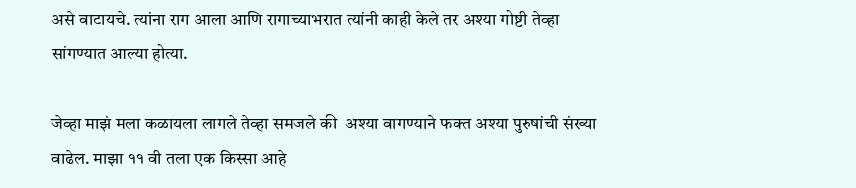असे वाटायचे. त्यांना राग आला आणि रागाच्याभरात त्यांनी काही केले तर अश्या गोष्टी तेव्हा सांगण्यात आल्या होत्या.

जेव्हा माझं मला कळायला लागले तेव्हा समजले की  अश्या वागण्याने फक्त अश्या पुरुषांची संख्या वाढेल. माझा ११ वी तला एक किस्सा आहे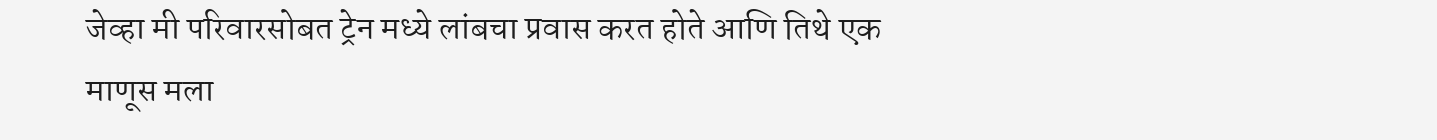जेव्हा मी परिवारसोबत ट्रेन मध्ये लांबचा प्रवास करत होते आणि तिथे एक माणूस मला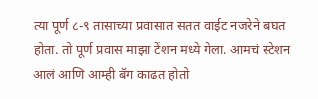त्या पूर्ण ८-९ तासाच्या प्रवासात सतत वाईट नजरेने बघत होता. तो पूर्ण प्रवास माझा टेंशन मध्ये गेला. आमचं स्टेशन आलं आणि आम्ही बॅग काढत होतो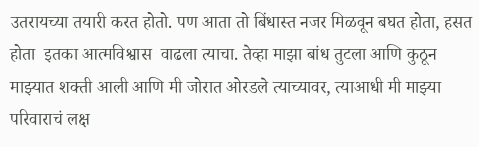उतरायच्या तयारी करत होतो. पण आता तो बिंधास्त नजर मिळवून बघत होता, हसत होता  इतका आत्मविश्वास  वाढला त्याचा. तेव्हा माझा बांध तुटला आणि कुठून माझ्यात शक्ती आली आणि मी जोरात ओरडले त्याच्यावर, त्याआधी मी माझ्या परिवाराचं लक्ष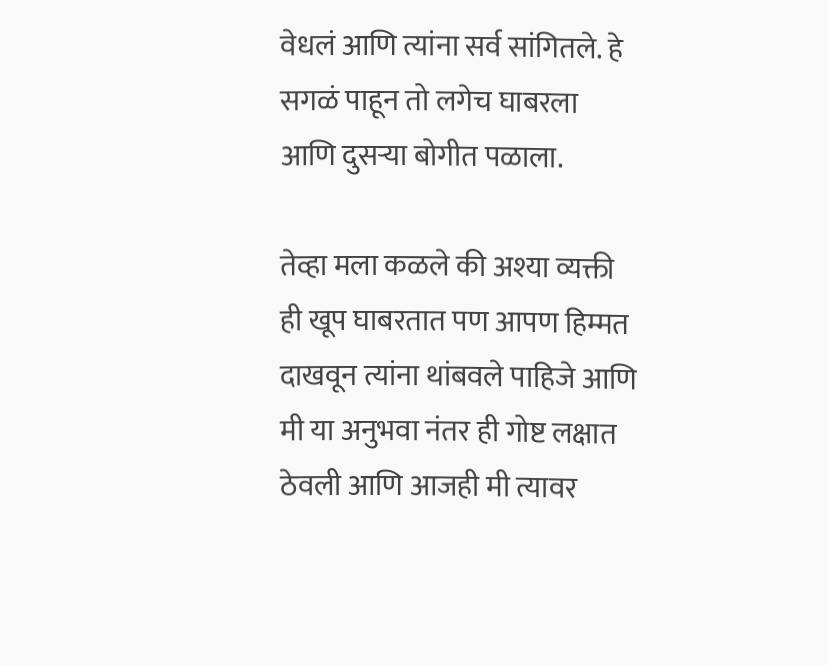वेधलं आणि त्यांना सर्व सांगितले. हे सगळं पाहून तो लगेच घाबरला आणि दुसऱ्या बोगीत पळाला.

तेव्हा मला कळले की अश्या व्यक्ती ही खूप घाबरतात पण आपण हिम्मत दाखवून त्यांना थांबवले पाहिजे आणि मी या अनुभवा नंतर ही गोष्ट लक्षात ठेवली आणि आजही मी त्यावर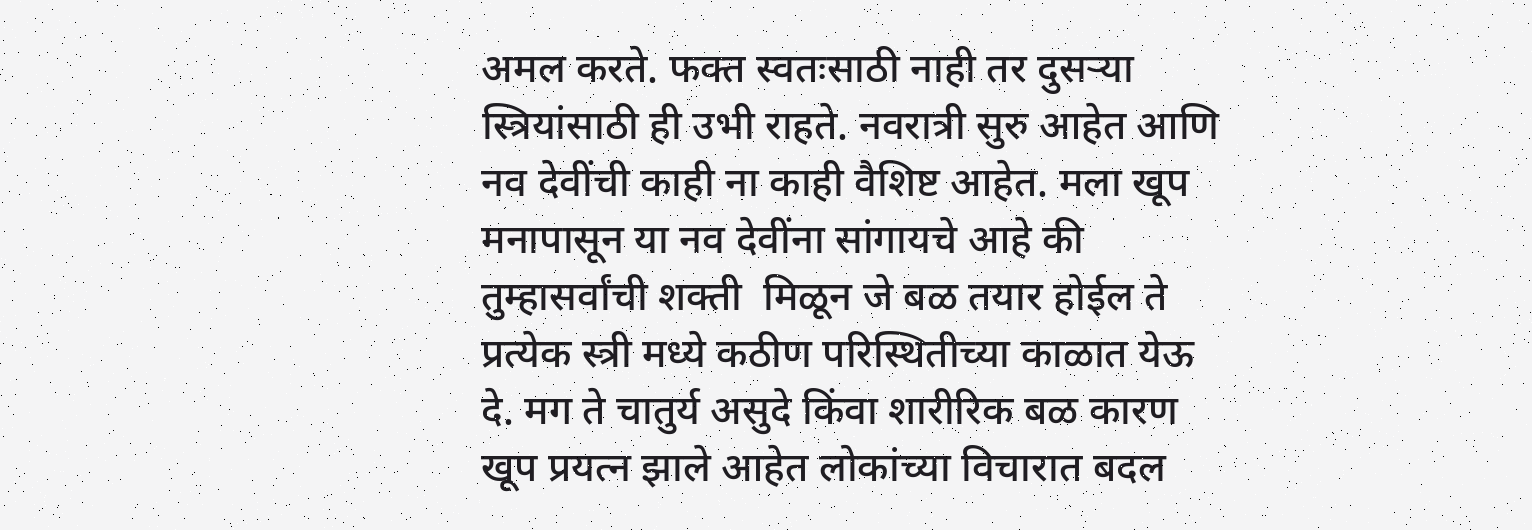अमल करते. फक्त स्वतःसाठी नाही तर दुसऱ्या स्त्रियांसाठी ही उभी राहते. नवरात्री सुरु आहेत आणि नव देवींची काही ना काही वैशिष्ट आहेत. मला खूप मनापासून या नव देवींना सांगायचे आहे की तुम्हासर्वांची शक्ती  मिळून जे बळ तयार होईल ते प्रत्येक स्त्री मध्ये कठीण परिस्थितीच्या काळात येऊ दे. मग ते चातुर्य असुदे किंवा शारीरिक बळ कारण खूप प्रयत्न झाले आहेत लोकांच्या विचारात बदल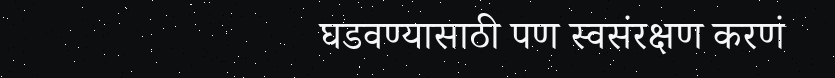घडवण्यासाठी पण स्वसंरक्षण करणं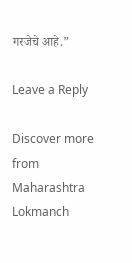गरजेचे आहे.”

Leave a Reply

Discover more from Maharashtra Lokmanch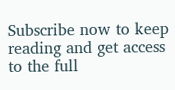Subscribe now to keep reading and get access to the full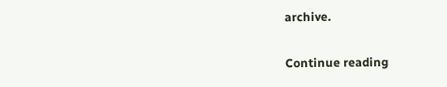archive.

Continue reading